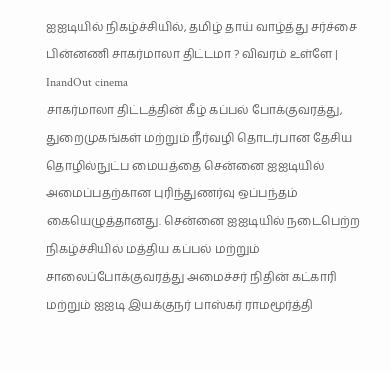ஐஐடியில் நிகழ்ச்சியில், தமிழ் தாய் வாழ்த்து சர்ச்சை பின்னணி சாகர்மாலா திட்டமா ? விவரம் உள்ளே | InandOut cinema
சாகர்மாலா திட்டத்தின் கீழ் கப்பல் போக்குவரத்து, துறைமுகங்கள் மற்றும் நீர்வழி தொடர்பான தேசிய தொழில்நுட்ப மையத்தை சென்னை ஐஐடியில் அமைப்பதற்கான புரிந்துணர்வு ஒப்பந்தம் கையெழுத்தானது. சென்னை ஐஐடியில் நடைபெற்ற நிகழ்ச்சியில் மத்திய கப்பல் மற்றும் சாலைப்போக்குவரத்து அமைச்சர் நிதின் கட்காரி மற்றும் ஐஐடி இயக்குநர் பாஸ்கர் ராமமூர்த்தி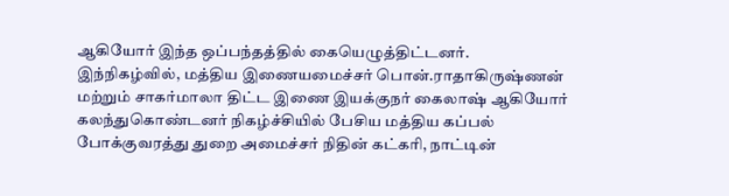ஆகியோர் இந்த ஒப்பந்தத்தில் கையெழுத்திட்டனர்.
இந்நிகழ்வில், மத்திய இணையமைச்சர் பொன்.ராதாகிருஷ்ணன் மற்றும் சாகர்மாலா திட்ட இணை இயக்குநர் கைலாஷ் ஆகியோர் கலந்துகொண்டனர் நிகழ்ச்சியில் பேசிய மத்திய கப்பல் போக்குவரத்து துறை அமைச்சர் நிதின் கட்கரி, நாட்டின்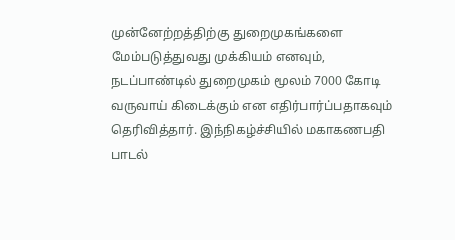முன்னேற்றத்திற்கு துறைமுகங்களை மேம்படுத்துவது முக்கியம் எனவும், நடப்பாண்டில் துறைமுகம் மூலம் 7000 கோடி வருவாய் கிடைக்கும் என எதிர்பார்ப்பதாகவும் தெரிவித்தார். இந்நிகழ்ச்சியில் மகாகணபதி பாடல்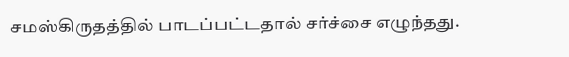சமஸ்கிருதத்தில் பாடப்பட்டதால் சர்ச்சை எழுந்தது.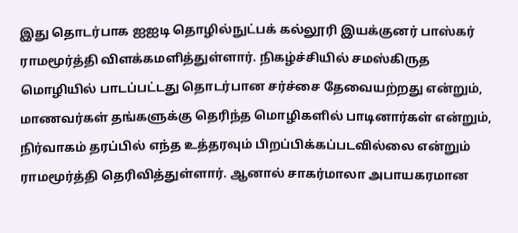இது தொடர்பாக ஐஐடி தொழில்நுட்பக் கல்லூரி இயக்குனர் பாஸ்கர் ராமமூர்த்தி விளக்கமளித்துள்ளார். நிகழ்ச்சியில் சமஸ்கிருத மொழியில் பாடப்பட்டது தொடர்பான சர்ச்சை தேவையற்றது என்றும், மாணவர்கள் தங்களுக்கு தெரிந்த மொழிகளில் பாடினார்கள் என்றும், நிர்வாகம் தரப்பில் எந்த உத்தரவும் பிறப்பிக்கப்படவில்லை என்றும் ராமமூர்த்தி தெரிவித்துள்ளார். ஆனால் சாகர்மாலா அபாயகரமான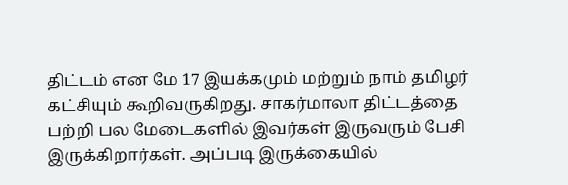திட்டம் என மே 17 இயக்கமும் மற்றும் நாம் தமிழர் கட்சியும் கூறிவருகிறது. சாகர்மாலா திட்டத்தை பற்றி பல மேடைகளில் இவர்கள் இருவரும் பேசி இருக்கிறார்கள். அப்படி இருக்கையில்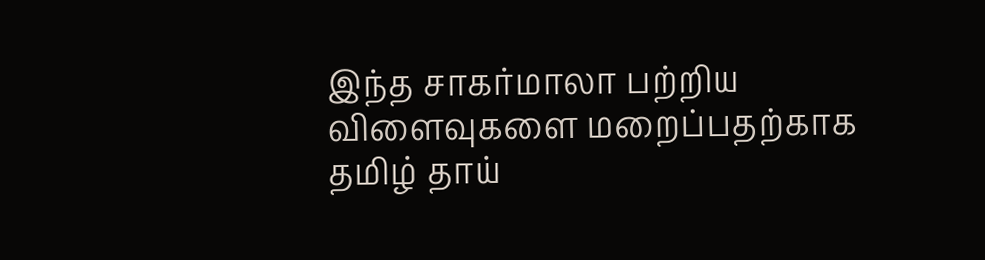இந்த சாகர்மாலா பற்றிய விளைவுகளை மறைப்பதற்காக தமிழ் தாய்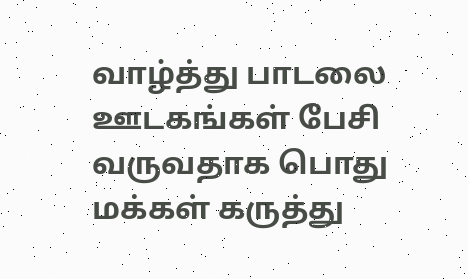வாழ்த்து பாடலை ஊடகங்கள் பேசி வருவதாக பொது மக்கள் கருத்து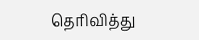தெரிவித்து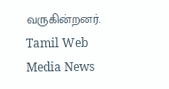வருகின்றனர்.
Tamil Web Media News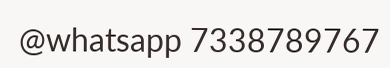@whatsapp 7338789767